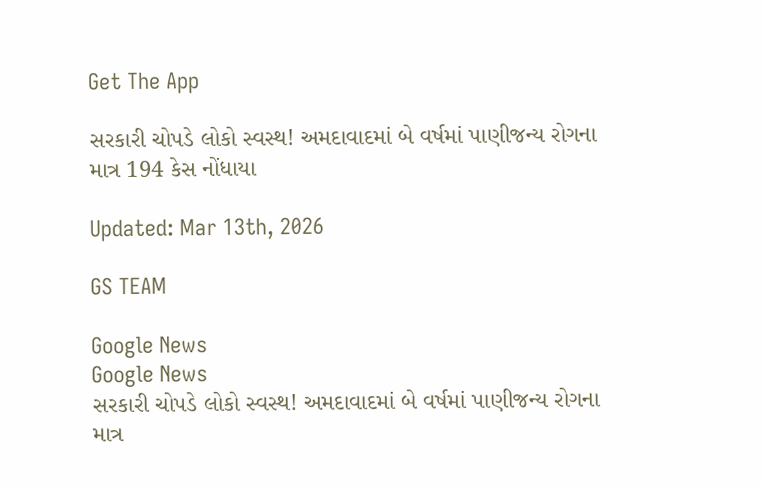Get The App

સરકારી ચોપડે લોકો સ્વસ્થ! અમદાવાદમાં બે વર્ષમાં પાણીજન્ય રોગના માત્ર 194 કેસ નોંધાયા

Updated: Mar 13th, 2026

GS TEAM

Google News
Google News
સરકારી ચોપડે લોકો સ્વસ્થ! અમદાવાદમાં બે વર્ષમાં પાણીજન્ય રોગના માત્ર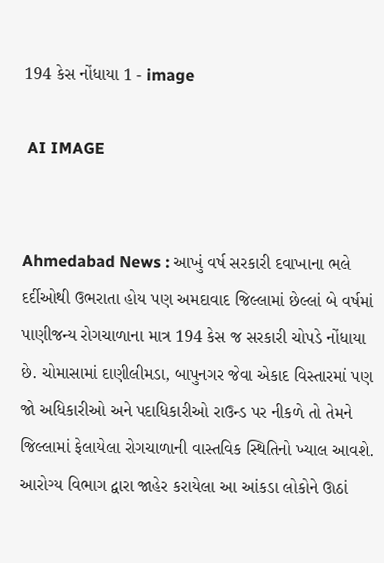194 કેસ નોંધાયા 1 - image

 AI IMAGE


Ahmedabad News : આખું વર્ષ સરકારી દવાખાના ભલે દર્દીઓથી ઉભરાતા હોય પણ અમદાવાદ જિલ્લામાં છેલ્લાં બે વર્ષમાં પાણીજન્ય રોગચાળાના માત્ર 194 કેસ જ સરકારી ચોપડે નોંધાયા છે. ચોમાસામાં દાણીલીમડા, બાપુનગર જેવા એકાદ વિસ્તારમાં પણ જો અધિકારીઓ અને પદાધિકારીઓ રાઉન્ડ પર નીકળે તો તેમને જિલ્લામાં ફેલાયેલા રોગચાળાની વાસ્તવિક સ્થિતિનો ખ્યાલ આવશે. આરોગ્ય વિભાગ દ્વારા જાહેર કરાયેલા આ આંકડા લોકોને ઊઠાં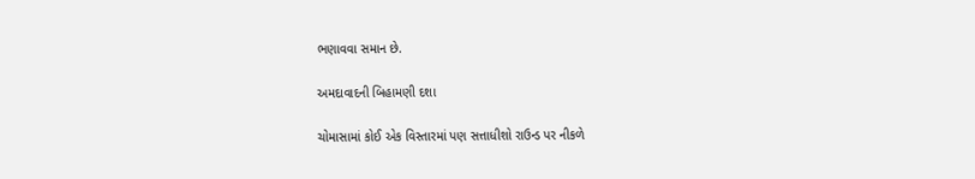ભણાવવા સમાન છે.

અમદાવાદની બિહામણી દશા

ચોમાસામાં કોઈ એક વિસ્તારમાં પણ સત્તાધીશો રાઉન્ડ પર નીકળે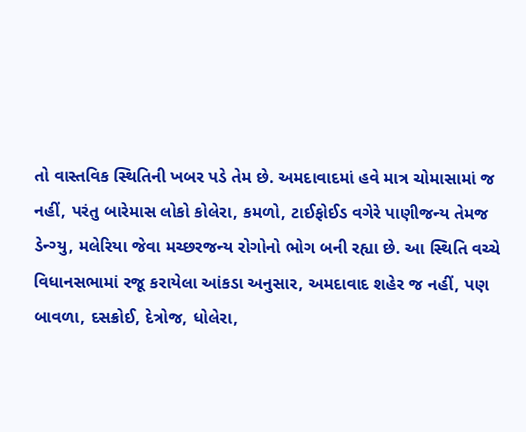તો વાસ્તવિક સ્થિતિની ખબર પડે તેમ છે. અમદાવાદમાં હવે માત્ર ચોમાસામાં જ નહીં, પરંતુ બારેમાસ લોકો કોલેરા, કમળો, ટાઈફોઈડ વગેરે પાણીજન્ય તેમજ ડેન્ગ્યુ, મલેરિયા જેવા મચ્છરજન્ય રોગોનો ભોગ બની રહ્યા છે. આ સ્થિતિ વચ્ચે વિધાનસભામાં રજૂ કરાયેલા આંકડા અનુસાર, અમદાવાદ શહેર જ નહીં, પણ બાવળા, દસક્રોઈ, દેત્રોજ, ધોલેરા,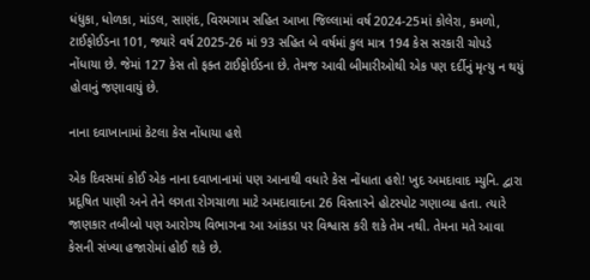ધંધુકા, ધોળકા, માંડલ, સાણંદ, વિરમગામ સહિત આખા જિલ્લામાં વર્ષ 2024-25માં કોલેરા, કમળો, ટાઈફોઈડના 101, જ્યારે વર્ષ 2025-26 માં 93 સહિત બે વર્ષમાં કુલ માત્ર 194 કેસ સરકારી ચોપડે નોંધાયા છે. જેમાં 127 કેસ તો ફક્ત ટાઈફોઈડના છે. તેમજ આવી બીમારીઓથી એક પણ દર્દીનું મૃત્યુ ન થયું હોવાનું જણાવાયું છે.

નાના દવાખાનામાં કેટલા કેસ નોંધાયા હશે

એક દિવસમાં કોઈ એક નાના દવાખાનામાં પણ આનાથી વધારે કેસ નોંધાતા હશે! ખુદ અમદાવાદ મ્યુનિ. દ્વારા પ્રદૂષિત પાણી અને તેને લગતા રોગચાળા માટે અમદાવાદના 26 વિસ્તારને હોટસ્પોટ ગણાવ્યા હતા. ત્યારે જાણકાર તબીબો પણ આરોગ્ય વિભાગના આ આંકડા પર વિશ્વાસ કરી શકે તેમ નથી. તેમના મતે આવા કેસની સંખ્યા હજારોમાં હોઈ શકે છે.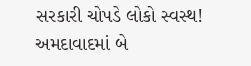સરકારી ચોપડે લોકો સ્વસ્થ! અમદાવાદમાં બે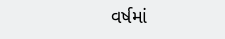વર્ષમાં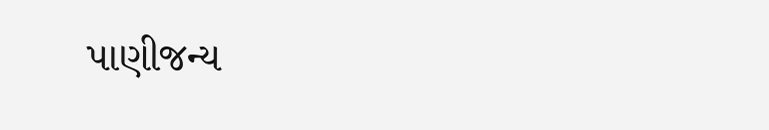પાણીજન્ય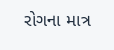રોગના માત્ર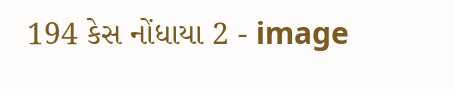194 કેસ નોંધાયા 2 - image